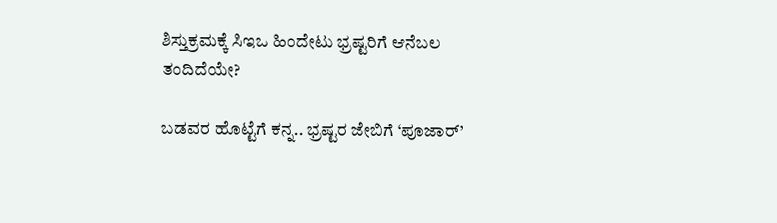ಶಿಸ್ತುಕ್ರಮಕ್ಕೆ ಸಿಇಒ ಹಿಂದೇಟು ಭ್ರಷ್ಟರಿಗೆ ಆನೆಬಲ ತಂದಿದೆಯೇ?

ಬಡವರ ಹೊಟ್ಟೆಗೆ ಕನ್ನ.. ಭ್ರಷ್ಟರ ಜೇಬಿಗೆ ‘ಪೂಜಾರ್’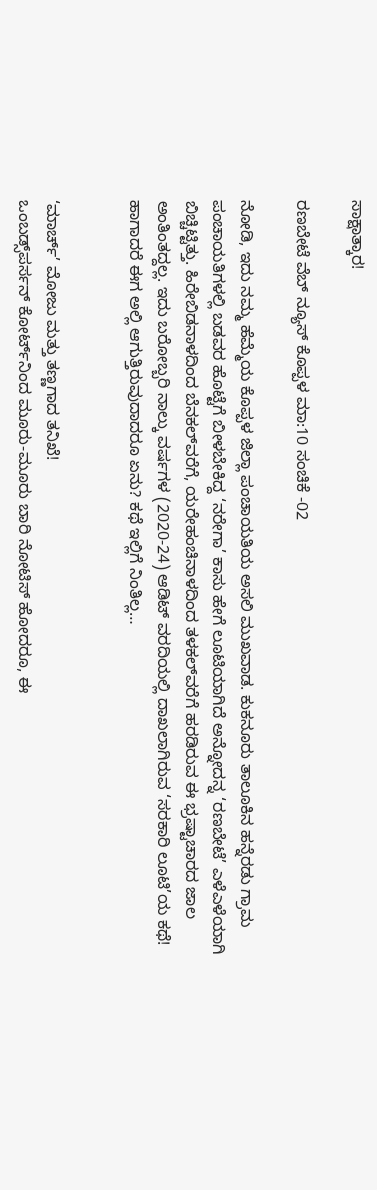ಸಾಕ್ಷಾತ್ಕಾರ!

ರಣಬೇಟೆ ವೆಬ್‌ ನ್ಯೂಸ್‌ ಕೊಪ್ಪಳ ಮಾ:10 ಸಂಚಿಕೆ -02

ನೋಡಿ, ಇದು ನಮ್ಮ ಹೆಮ್ಮೆಯ ಕೊಪ್ಪಳ ಜಿಲ್ಲಾ ಪಂಚಾಯತಿಯ ಅಸಲಿ ಮುಖವಾಡ. ಕುಕನೂರು ತಾಲೂಕಿನ ಹನ್ನೆರಡು ಗ್ರಾಮ ಪಂಚಾಯತಿಗಳಲ್ಲಿ ಬಡವರ ಹೊಟ್ಟೆಗೆ ಬೀಳಬೇಕಿದ್ದ ‘ನರೇಗಾ’ ಕಾಸು ಹೇಗೆ ಲೂಟಿಯಾಗಿದೆ ಅನ್ನೋದನ್ನ ‘ರಣಬೇಟೆ’ ಎಳೆಎಳೆಯಾಗಿ ಬಿಚ್ಚಿಟ್ಟಿತ್ತು. ಹಿರೇಬಿಡನಾಳದಿಂದ ಬೆನಕಲ್‌ವರೆಗೆ, ಯರೇಹಂಚಿನಾಳದಿಂದ ತಳಕಲ್‌ವರೆಗೆ ಹರಡಿರುವ ಈ ಭ್ರಷ್ಟಾಚಾರದ ಜಾಲ ಅಂತಿಂತದ್ದಲ್ಲ. ಇದು ಬರೋಬ್ಬರಿ ನಾಲ್ಕು ವರ್ಷಗಳ (2020-24) ಆಡಿಟ್ ವರದಿಯಲ್ಲಿ ದಾಖಲಾಗಿರುವ ‘ಸರಕಾರಿ ಲೂಟಿ’ಯ ಕಥೆ!
ಹಾಗಾದರೆ ಈಗ ಅಲ್ಲಿ ಆಗುತ್ತಿರುವುದಾದರೂ ಏನು? ಕಥೆ ಇಲ್ಲಿಗೆ ನಿಂತಿಲ್ಲ…


‘ಮಾರ್ಚ್’ ಮೋಜು ಮತ್ತು ತಣ್ಣಗಾದ ತನಿಖೆ!
ಒಂಬಡ್ಸ್‌ಪರ್ಸನ್ ಕೋರ್ಟ್‌ನಿಂದ ಮೂರು-ಮೂರು ಬಾರಿ ನೋಟಿಸ್ ಹೋದರೂ, ಈ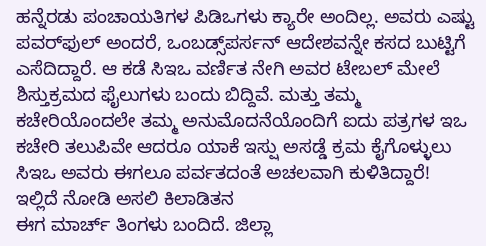ಹನ್ನೆರಡು ಪಂಚಾಯತಿಗಳ ಪಿಡಿಒಗಳು ಕ್ಯಾರೇ ಅಂದಿಲ್ಲ. ಅವರು ಎಷ್ಟು ಪವರ್‌ಫುಲ್ ಅಂದರೆ, ಒಂಬಡ್ಸ್‌ಪರ್ಸನ್ ಆದೇಶವನ್ನೇ ಕಸದ ಬುಟ್ಟಿಗೆ ಎಸೆದಿದ್ದಾರೆ. ಆ ಕಡೆ ಸಿಇಒ ವರ್ಣಿತ ನೇಗಿ ಅವರ ಟೇಬಲ್ ಮೇಲೆ ಶಿಸ್ತುಕ್ರಮದ ಫೈಲುಗಳು ಬಂದು ಬಿದ್ದಿವೆ. ಮತ್ತು ತಮ್ಮ ಕಚೇರಿಯೊಂದಲೇ ತಮ್ಮ ಅನುಮೊದನೆಯೊಂದಿಗೆ ಐದು ಪತ್ರಗಳ ಇಒ ಕಚೇರಿ ತಲುಪಿವೇ ಆದರೂ ಯಾಕೆ ಇಸ್ಷು ಅಸಡ್ಡೆ ಕ್ರಮ ಕೈಗೊಳ್ಳುಲು ಸಿಇಒ ಅವರು ಈಗಲೂ ಪರ್ವತದಂತೆ ಅಚಲವಾಗಿ ಕುಳಿತಿದ್ದಾರೆ!
ಇಲ್ಲಿದೆ ನೋಡಿ ಅಸಲಿ ಕಿಲಾಡಿತನ
ಈಗ ಮಾರ್ಚ್ ತಿಂಗಳು ಬಂದಿದೆ. ಜಿಲ್ಲಾ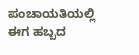ಪಂಚಾಯತಿಯಲ್ಲಿ ಈಗ ಹಬ್ಬದ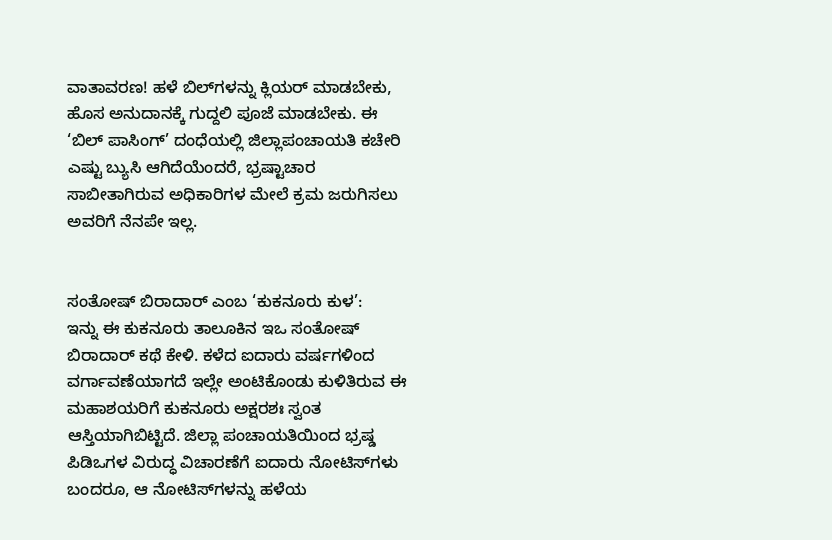ವಾತಾವರಣ! ಹಳೆ ಬಿಲ್‌ಗಳನ್ನು ಕ್ಲಿಯರ್ ಮಾಡಬೇಕು, ಹೊಸ ಅನುದಾನಕ್ಕೆ ಗುದ್ದಲಿ ಪೂಜೆ ಮಾಡಬೇಕು. ಈ ‘ಬಿಲ್ ಪಾಸಿಂಗ್’ ದಂಧೆಯಲ್ಲಿ ಜಿಲ್ಲಾಪಂಚಾಯತಿ ಕಚೇರಿ ಎಷ್ಟು ಬ್ಯುಸಿ ಆಗಿದೆಯೆಂದರೆ, ಭ್ರಷ್ಟಾಚಾರ ಸಾಬೀತಾಗಿರುವ ಅಧಿಕಾರಿಗಳ ಮೇಲೆ ಕ್ರಮ ಜರುಗಿಸಲು ಅವರಿಗೆ ನೆನಪೇ ಇಲ್ಲ.


ಸಂತೋಷ್ ಬಿರಾದಾರ್ ಎಂಬ ‘ಕುಕನೂರು ಕುಳ’:
ಇನ್ನು ಈ ಕುಕನೂರು ತಾಲೂಕಿನ ಇಒ ಸಂತೋಷ್ ಬಿರಾದಾರ್ ಕಥೆ ಕೇಳಿ. ಕಳೆದ ಐದಾರು ವರ್ಷಗಳಿಂದ ವರ್ಗಾವಣೆಯಾಗದೆ ಇಲ್ಲೇ ಅಂಟಿಕೊಂಡು ಕುಳಿತಿರುವ ಈ ಮಹಾಶಯರಿಗೆ ಕುಕನೂರು ಅಕ್ಷರಶಃ ಸ್ವಂತ ಆಸ್ತಿಯಾಗಿಬಿಟ್ಟಿದೆ. ಜಿಲ್ಲಾ ಪಂಚಾಯತಿಯಿಂದ ಭ್ರಷ್ಡ ಪಿಡಿಒಗಳ ವಿರುದ್ಧ ವಿಚಾರಣೆಗೆ ಐದಾರು ನೋಟಿಸ್‌ಗಳು ಬಂದರೂ, ಆ ನೋಟಿಸ್‌ಗಳನ್ನು ಹಳೆಯ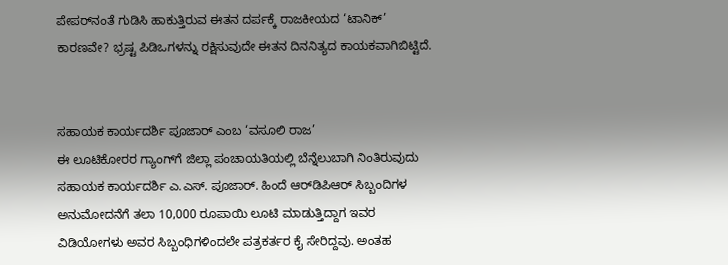ಪೇಪರ್‌ನಂತೆ ಗುಡಿಸಿ ಹಾಕುತ್ತಿರುವ ಈತನ ದರ್ಪಕ್ಕೆ ರಾಜಕೀಯದ ‘ಟಾನಿಕ್’ ಕಾರಣವೇ? ಭ್ರಷ್ಟ ಪಿಡಿಒಗಳನ್ನು ರಕ್ಷಿಸುವುದೇ ಈತನ ದಿನನಿತ್ಯದ ಕಾಯಕವಾಗಿಬಿಟ್ಟಿದೆ.


ಸಹಾಯಕ ಕಾರ್ಯದರ್ಶಿ ಪೂಜಾರ್ ಎಂಬ ‘ವಸೂಲಿ ರಾಜ’
ಈ ಲೂಟಿಕೋರರ ಗ್ಯಾಂಗ್‌ಗೆ ಜಿಲ್ಲಾ ಪಂಚಾಯತಿಯಲ್ಲಿ ಬೆನ್ನೆಲುಬಾಗಿ ನಿಂತಿರುವುದು ಸಹಾಯಕ ಕಾರ್ಯದರ್ಶಿ ಎ.ಎಸ್. ಪೂಜಾರ್. ಹಿಂದೆ ಆರ್‌ಡಿಪಿಆರ್ ಸಿಬ್ಬಂದಿಗಳ ಅನುಮೋದನೆಗೆ ತಲಾ 10,000 ರೂಪಾಯಿ ಲೂಟಿ ಮಾಡುತ್ತಿದ್ದಾಗ ಇವರ ವಿಡಿಯೋಗಳು ಅವರ ಸಿಬ್ಬಂಧಿಗಳಿಂದಲೇ ಪತ್ರಕರ್ತರ ಕೈ ಸೇರಿದ್ದವು. ಅಂತಹ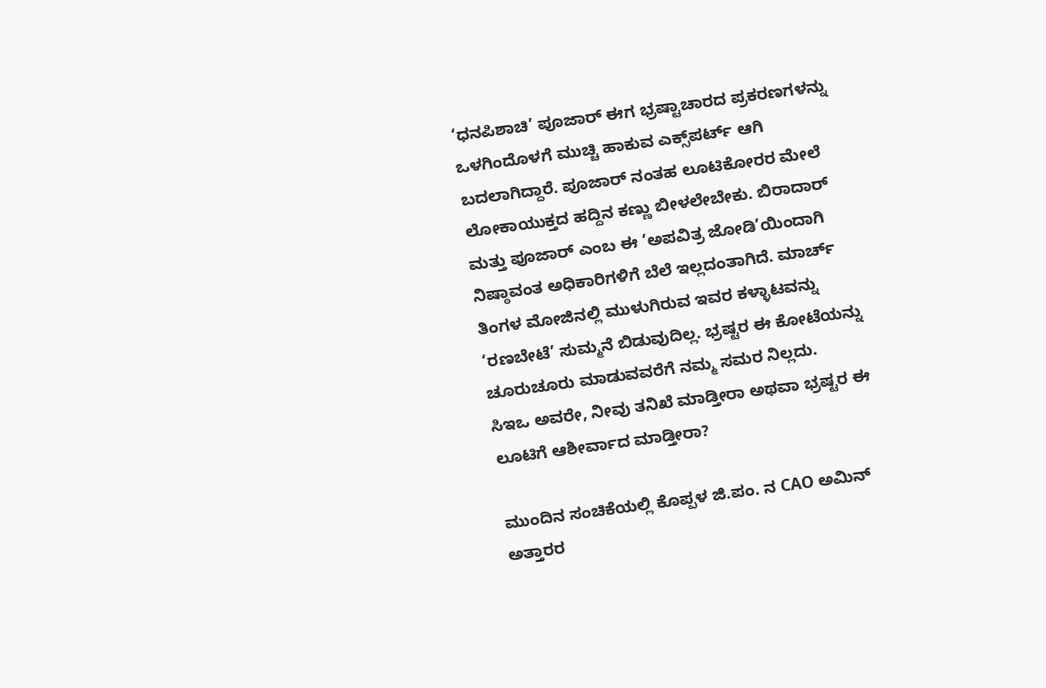‘ಧನಪಿಶಾಚಿ’ ಪೂಜಾರ್ ಈಗ ಭ್ರಷ್ಟಾಚಾರದ ಪ್ರಕರಣಗಳನ್ನು ಒಳಗಿಂದೊಳಗೆ ಮುಚ್ಚಿ ಹಾಕುವ ಎಕ್ಸ್‌ಪರ್ಟ್ ಆಗಿ ಬದಲಾಗಿದ್ದಾರೆ. ಪೂಜಾರ್ ನಂತಹ ಲೂಟಿಕೋರರ ಮೇಲೆ ಲೋಕಾಯುಕ್ತದ ಹದ್ದಿನ ಕಣ್ಣು ಬೀಳಲೇಬೇಕು. ಬಿರಾದಾರ್ ಮತ್ತು ಪೂಜಾರ್ ಎಂಬ ಈ ‘ಅಪವಿತ್ರ ಜೋಡಿ’ಯಿಂದಾಗಿ ನಿಷ್ಠಾವಂತ ಅಧಿಕಾರಿಗಳಿಗೆ ಬೆಲೆ ಇಲ್ಲದಂತಾಗಿದೆ. ಮಾರ್ಚ್ ತಿಂಗಳ ಮೋಜಿನಲ್ಲಿ ಮುಳುಗಿರುವ ಇವರ ಕಳ್ಳಾಟವನ್ನು ‘ರಣಬೇಟೆ’ ಸುಮ್ಮನೆ ಬಿಡುವುದಿಲ್ಲ. ಭ್ರಷ್ಟರ ಈ ಕೋಟೆಯನ್ನು ಚೂರುಚೂರು ಮಾಡುವವರೆಗೆ ನಮ್ಮ ಸಮರ ನಿಲ್ಲದು.
ಸಿಇಒ ಅವರೇ, ನೀವು ತನಿಖೆ ಮಾಡ್ತೀರಾ ಅಥವಾ ಭ್ರಷ್ಟರ ಈ ಲೂಟಿಗೆ ಆಶೀರ್ವಾದ ಮಾಡ್ತೀರಾ?

ಮುಂದಿನ ಸಂಚಿಕೆಯಲ್ಲಿ ಕೊಪ್ಪಳ ಜಿ.ಪಂ. ನ CAO ಅಮಿನ್‌ ಅತ್ತಾರರ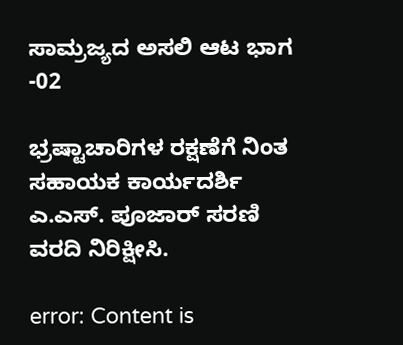ಸಾಮ್ರಜ್ಯದ ಅಸಲಿ ಆಟ ಭಾಗ -02

ಭ್ರಷ್ಟಾಚಾರಿಗಳ ರಕ್ಷಣೆಗೆ ನಿಂತ ಸಹಾಯಕ ಕಾರ್ಯದರ್ಶಿ ಎ.ಎಸ್. ಪೂಜಾರ್ ಸರಣಿ ವರದಿ ನಿರಿಕ್ಷೀಸಿ.

error: Content is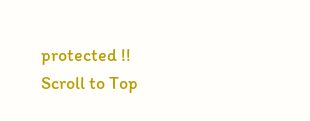protected !!
Scroll to Top